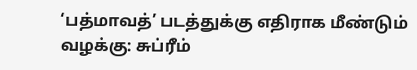‘பத்மாவத்’ படத்துக்கு எதிராக மீண்டும் வழக்கு: சுப்ரீம்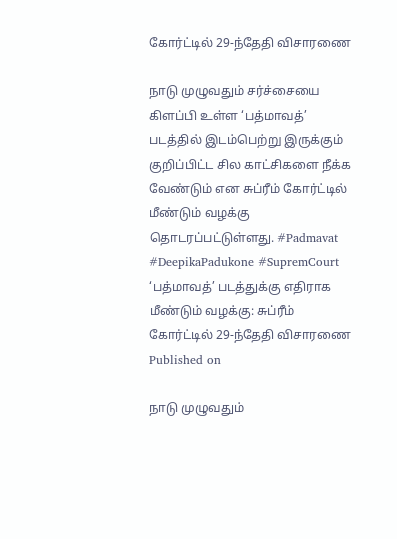கோர்ட்டில் 29-ந்தேதி விசாரணை

நாடு முழுவதும் சர்ச்சையை கிளப்பி உள்ள ‘பத்மாவத்’ படத்தில் இடம்பெற்று இருக்கும் குறிப்பிட்ட சில காட்சிகளை நீக்க வேண்டும் என சுப்ரீம் கோர்ட்டில் மீண்டும் வழக்கு தொடரப்பட்டுள்ளது. #Padmavat #DeepikaPadukone #SupremCourt
‘பத்மாவத்’ படத்துக்கு எதிராக மீண்டும் வழக்கு: சுப்ரீம் கோர்ட்டில் 29-ந்தேதி விசாரணை
Published on

நாடு முழுவதும்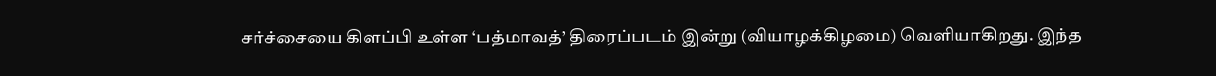சர்ச்சையை கிளப்பி உள்ள ‘பத்மாவத்’ திரைப்படம் இன்று (வியாழக்கிழமை) வெளியாகிறது. இந்த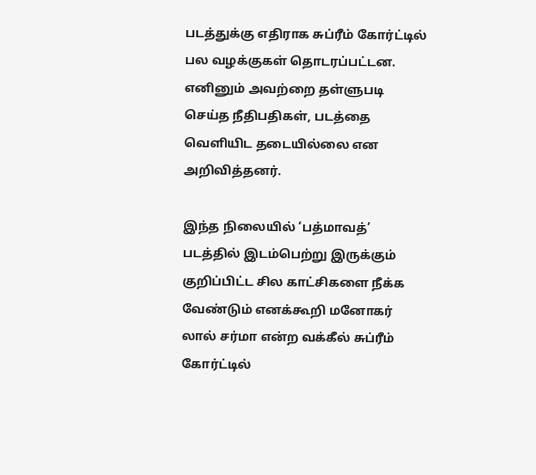படத்துக்கு எதிராக சுப்ரீம் கோர்ட்டில் பல வழக்குகள் தொடரப்பட்டன. எனினும் அவற்றை தள்ளுபடி செய்த நீதிபதிகள், படத்தை வெளியிட தடையில்லை என அறிவித்தனர்.

இந்த நிலையில் ‘பத்மாவத்’ படத்தில் இடம்பெற்று இருக்கும் குறிப்பிட்ட சில காட்சிகளை நீக்க வேண்டும் எனக்கூறி மனோகர் லால் சர்மா என்ற வக்கீல் சுப்ரீம் கோர்ட்டில்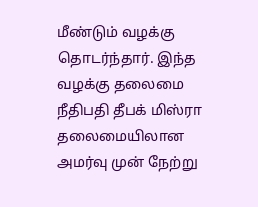மீண்டும் வழக்கு தொடர்ந்தார். இந்த வழக்கு தலைமை நீதிபதி தீபக் மிஸ்ரா தலைமையிலான அமர்வு முன் நேற்று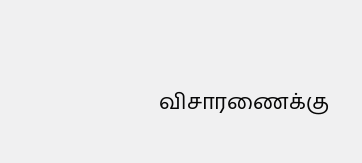விசாரணைக்கு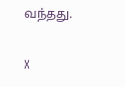வந்தது.

X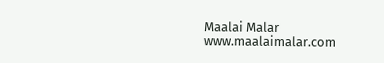Maalai Malar
www.maalaimalar.com